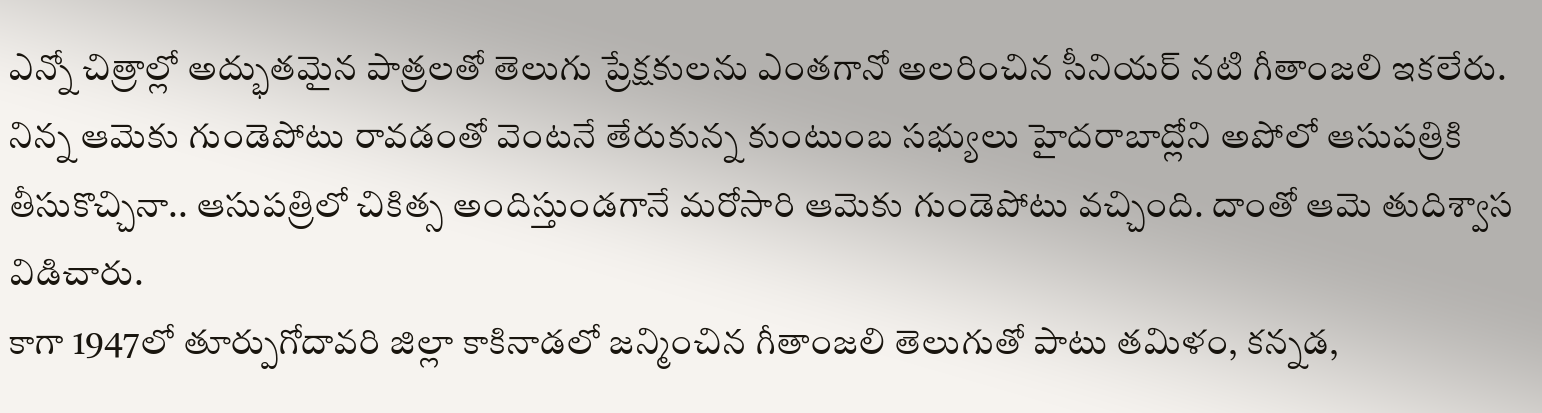ఎన్నో చిత్రాల్లో అద్భుతమైన పాత్రలతో తెలుగు ప్రేక్షకులను ఎంతగానో అలరించిన సీనియర్ నటి గీతాంజలి ఇకలేరు. నిన్న ఆమెకు గుండెపోటు రావడంతో వెంటనే తేరుకున్న కుంటుంబ సభ్యులు హైదరాబాద్లోని అపోలో ఆసుపత్రికి తీసుకొచ్చినా.. ఆసుపత్రిలో చికిత్స అందిస్తుండగానే మరోసారి ఆమెకు గుండెపోటు వచ్చింది. దాంతో ఆమె తుదిశ్వాస విడిచారు.
కాగా 1947లో తూర్పుగోదావరి జిల్లా కాకినాడలో జన్మించిన గీతాంజలి తెలుగుతో పాటు తమిళం, కన్నడ,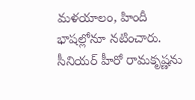మళయాలం, హిందీ భాషల్లోనూ నటించారు. సీనియర్ హీరో రామకృష్ణను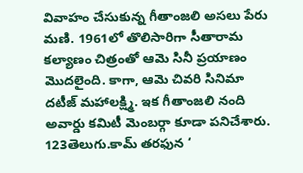వివాహం చేసుకున్న గీతాంజలి అసలు పేరు మణి. 1961లో తొలిసారిగా సీతారామ కల్యాణం చిత్రంతో ఆమె సినీ ప్రయాణం మొదలైంది. కాగా, ఆమె చివరి సినిమా దటీజ్ మహాలక్ష్మి. ఇక గీతాంజలి నంది అవార్డు కమిటీ మెంబర్గా కూడా పనిచేశారు.
123తెలుగు.కామ్ తరఫున ‘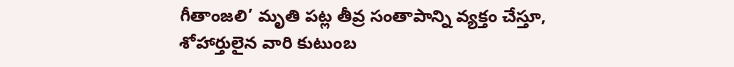గీతాంజలి’ మృతి పట్ల తీవ్ర సంతాపాన్ని వ్యక్తం చేస్తూ, శోహార్తులైన వారి కుటుంబ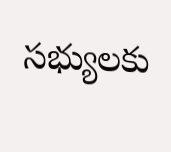సభ్యులకు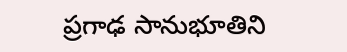ప్రగాఢ సానుభూతిని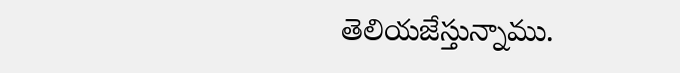తెలియజేస్తున్నాము.